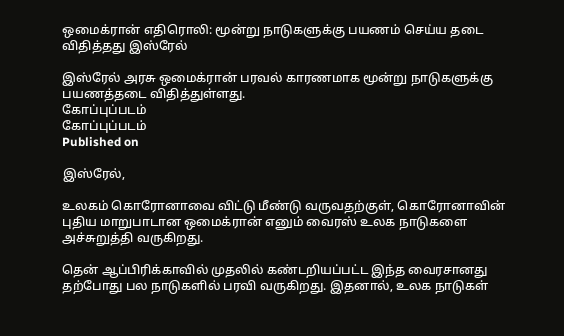ஒமைக்ரான் எதிரொலி: மூன்று நாடுகளுக்கு பயணம் செய்ய தடை விதித்தது இஸ்ரேல்

இஸ்ரேல் அரசு ஒமைக்ரான் பரவல் காரணமாக மூன்று நாடுகளுக்கு பயணத்தடை விதித்துள்ளது.
கோப்புப்படம்
கோப்புப்படம்
Published on

இஸ்ரேல்,

உலகம் கொரோனாவை விட்டு மீண்டு வருவதற்குள், கொரோனாவின் புதிய மாறுபாடான ஒமைக்ரான் எனும் வைரஸ் உலக நாடுகளை அச்சுறுத்தி வருகிறது.

தென் ஆப்பிரிக்காவில் முதலில் கண்டறியப்பட்ட இந்த வைரசானது தற்போது பல நாடுகளில் பரவி வருகிறது. இதனால், உலக நாடுகள்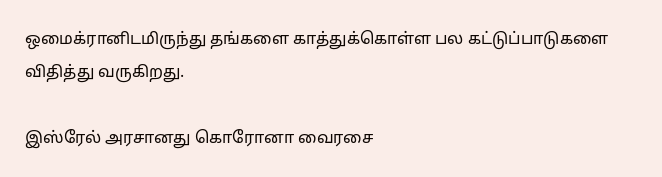ஒமைக்ரானிடமிருந்து தங்களை காத்துக்கொள்ள பல கட்டுப்பாடுகளை விதித்து வருகிறது.

இஸ்ரேல் அரசானது கொரோனா வைரசை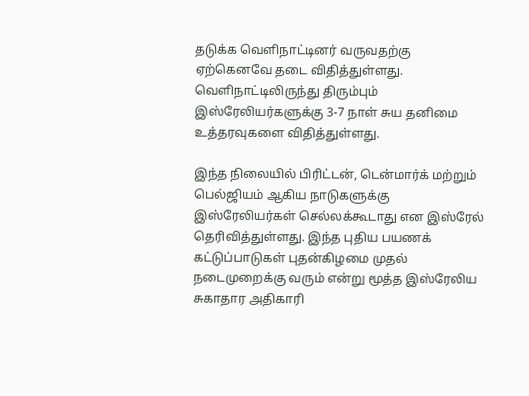தடுக்க வெளிநாட்டினர் வருவதற்கு ஏற்கெனவே தடை விதித்துள்ளது. வெளிநாட்டிலிருந்து திரும்பும் இஸ்ரேலியர்களுக்கு 3-7 நாள் சுய தனிமை உத்தரவுகளை விதித்துள்ளது.

இந்த நிலையில் பிரிட்டன், டென்மார்க் மற்றும் பெல்ஜியம் ஆகிய நாடுகளுக்கு இஸ்ரேலியர்கள் செல்லக்கூடாது என இஸ்ரேல் தெரிவித்துள்ளது. இந்த புதிய பயணக் கட்டுப்பாடுகள் புதன்கிழமை முதல் நடைமுறைக்கு வரும் என்று மூத்த இஸ்ரேலிய சுகாதார அதிகாரி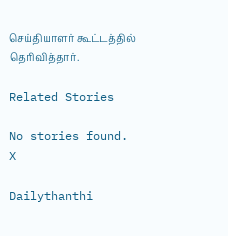செய்தியாளர் கூட்டத்தில் தெரிவித்தார்.

Related Stories

No stories found.
X

Dailythanthi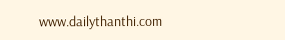www.dailythanthi.com